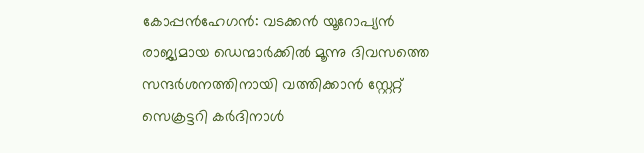കോപ്പൻഹേഗൻ: വടക്കൻ യൂറോപ്യൻ രാജ്യമായ ഡെന്മാർക്കിൽ മൂന്നു ദിവസത്തെ സന്ദർശനത്തിനായി വത്തിക്കാൻ സ്റ്റേറ്റ് സെക്രട്ടറി കർദിനാൾ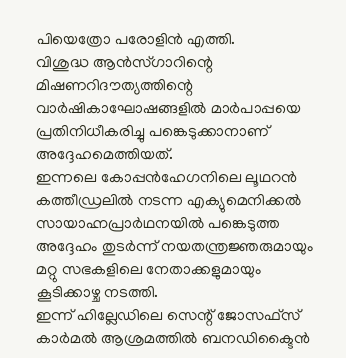പിയെത്രോ പരോളിൻ എത്തി.
വിശുദ്ധ ആൻസ്ഗാറിന്റെ മിഷണറിദൗത്യത്തിന്റെ വാർഷികാഘോഷങ്ങളിൽ മാർപാപ്പയെ പ്രതിനിധീകരിച്ചു പങ്കെടുക്കാനാണ് അദ്ദേഹമെത്തിയത്.
ഇന്നലെ കോപ്പൻഹേഗനിലെ ലൂഥറൻ കത്തീഡ്രലിൽ നടന്ന എക്യുമെനിക്കൽ സായാഹ്നപ്രാർഥനയിൽ പങ്കെടുത്ത അദ്ദേഹം തുടർന്ന് നയതന്ത്രജ്ഞരുമായും മറ്റു സഭകളിലെ നേതാക്കളുമായും കൂടിക്കാഴ്ച നടത്തി.
ഇന്ന് ഹില്ലേഡിലെ സെന്റ് ജോസഫ്സ് കാർമൽ ആശ്രമത്തിൽ ബനഡിക്ടൈൻ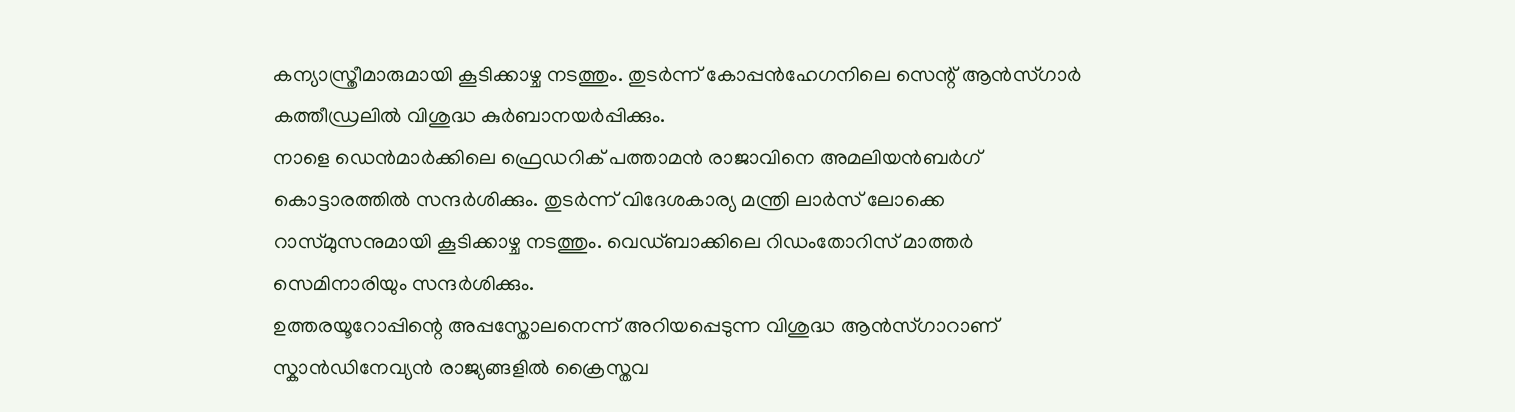കന്യാസ്ത്രീമാരുമായി കൂടിക്കാഴ്ച നടത്തും. തുടർന്ന് കോപ്പൻഹേഗനിലെ സെന്റ് ആൻസ്ഗാർ കത്തീഡ്രലിൽ വിശുദ്ധ കുർബാനയർപ്പിക്കും.
നാളെ ഡെൻമാർക്കിലെ ഫ്രെഡറിക് പത്താമൻ രാജാവിനെ അമലിയൻബർഗ് കൊട്ടാരത്തിൽ സന്ദർശിക്കും. തുടർന്ന് വിദേശകാര്യ മന്ത്രി ലാർസ് ലോക്കെ റാസ്മുസനുമായി കൂടിക്കാഴ്ച നടത്തും. വെഡ്ബാക്കിലെ റിഡംതോറിസ് മാത്തർ സെമിനാരിയും സന്ദർശിക്കും.
ഉത്തരയൂറോപ്പിന്റെ അപ്പസ്തോലനെന്ന് അറിയപ്പെടുന്ന വിശുദ്ധ ആൻസ്ഗാറാണ് സ്കാൻഡിനേവ്യൻ രാജ്യങ്ങളിൽ ക്രൈസ്തവ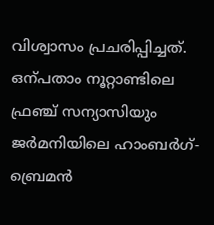വിശ്വാസം പ്രചരിപ്പിച്ചത്. ഒന്പതാം നൂറ്റാണ്ടിലെ ഫ്രഞ്ച് സന്യാസിയും ജർമനിയിലെ ഹാംബർഗ്-ബ്രെമൻ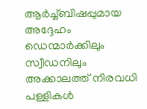ആർച്ച്ബിഷപ്പുമായ അദ്ദേഹം ഡെന്മാർക്കിലും സ്വീഡനിലും അക്കാലത്ത് നിരവധി പള്ളികൾ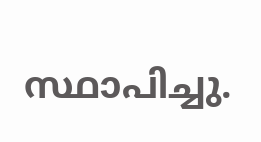സ്ഥാപിച്ചു.